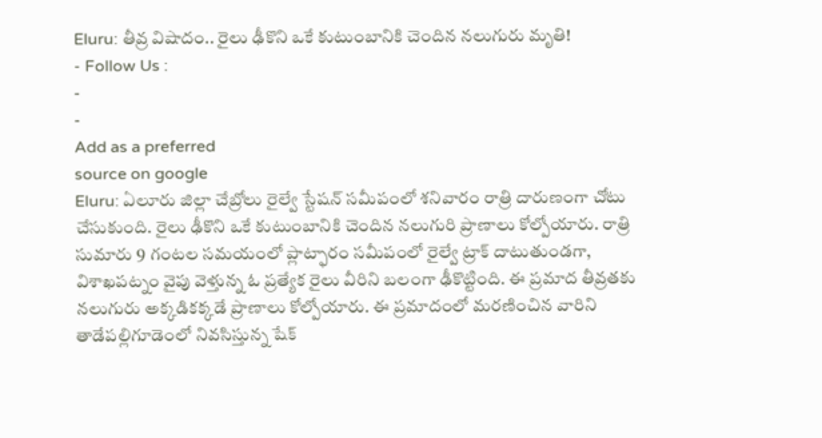Eluru: తీవ్ర విషాదం.. రైలు ఢీకొని ఒకే కుటుంబానికి చెందిన నలుగురు మృతి!
- Follow Us :
-
-
Add as a preferred
source on google
Eluru: ఏలూరు జిల్లా చేబ్రోలు రైల్వే స్టేషన్ సమీపంలో శనివారం రాత్రి దారుణంగా చోటు చేసుకుంది. రైలు ఢీకొని ఒకే కుటుంబానికి చెందిన నలుగురి ప్రాణాలు కోల్పోయారు. రాత్రి సుమారు 9 గంటల సమయంలో ప్లాట్ఫారం సమీపంలో రైల్వే ట్రాక్ దాటుతుండగా, విశాఖపట్నం వైపు వెళ్తున్న ఓ ప్రత్యేక రైలు వీరిని బలంగా ఢీకొట్టింది. ఈ ప్రమాద తీవ్రతకు నలుగురు అక్కడికక్కడే ప్రాణాలు కోల్పోయారు. ఈ ప్రమాదంలో మరణించిన వారిని తాడేపల్లిగూడెంలో నివసిస్తున్న షేక్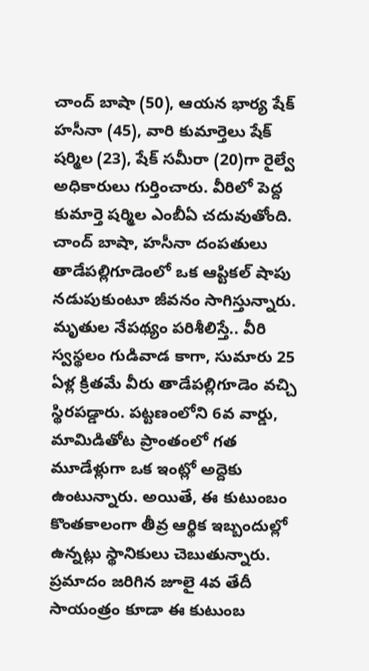చాంద్ బాషా (50), ఆయన భార్య షేక్ హసీనా (45), వారి కుమార్తెలు షేక్ షర్మిల (23), షేక్ సమీరా (20)గా రైల్వే అధికారులు గుర్తించారు. వీరిలో పెద్ద కుమార్తె షర్మిల ఎంబీఏ చదువుతోంది. చాంద్ బాషా, హసీనా దంపతులు తాడేపల్లిగూడెంలో ఒక ఆప్టికల్ షాపు నడుపుకుంటూ జీవనం సాగిస్తున్నారు.
మృతుల నేపథ్యం పరిశీలిస్తే.. వీరి స్వస్థలం గుడివాడ కాగా, సుమారు 25 ఏళ్ల క్రితమే వీరు తాడేపల్లిగూడెం వచ్చి స్థిరపడ్డారు. పట్టణంలోని 6వ వార్డు, మామిడితోట ప్రాంతంలో గత మూడేళ్లుగా ఒక ఇంట్లో అద్దెకు ఉంటున్నారు. అయితే, ఈ కుటుంబం కొంతకాలంగా తీవ్ర ఆర్థిక ఇబ్బందుల్లో ఉన్నట్లు స్థానికులు చెబుతున్నారు. ప్రమాదం జరిగిన జూలై 4వ తేదీ సాయంత్రం కూడా ఈ కుటుంబ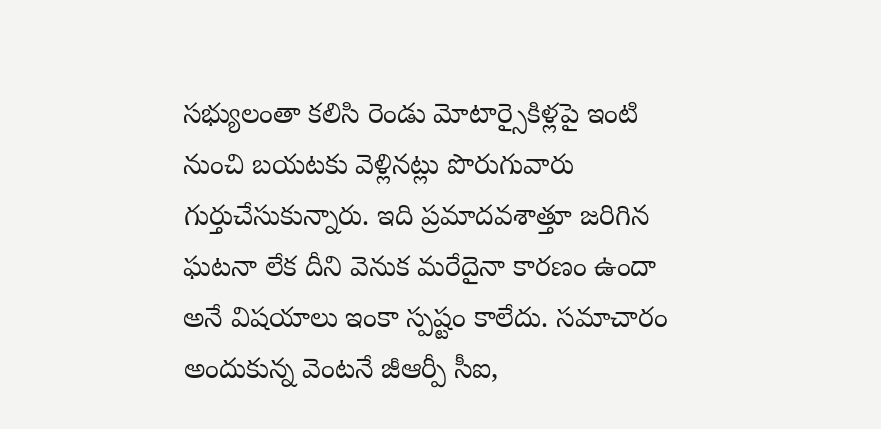సభ్యులంతా కలిసి రెండు మోటార్సైకిళ్లపై ఇంటి నుంచి బయటకు వెళ్లినట్లు పొరుగువారు గుర్తుచేసుకున్నారు. ఇది ప్రమాదవశాత్తూ జరిగిన ఘటనా లేక దీని వెనుక మరేదైనా కారణం ఉందా అనే విషయాలు ఇంకా స్పష్టం కాలేదు. సమాచారం అందుకున్న వెంటనే జీఆర్పీ సీఐ,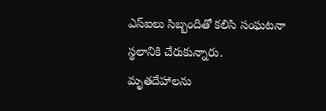ఎస్ఐలు సిబ్బందితో కలిసి సంఘటనా స్థలానికి చేరుకున్నారు. మృతదేహాలను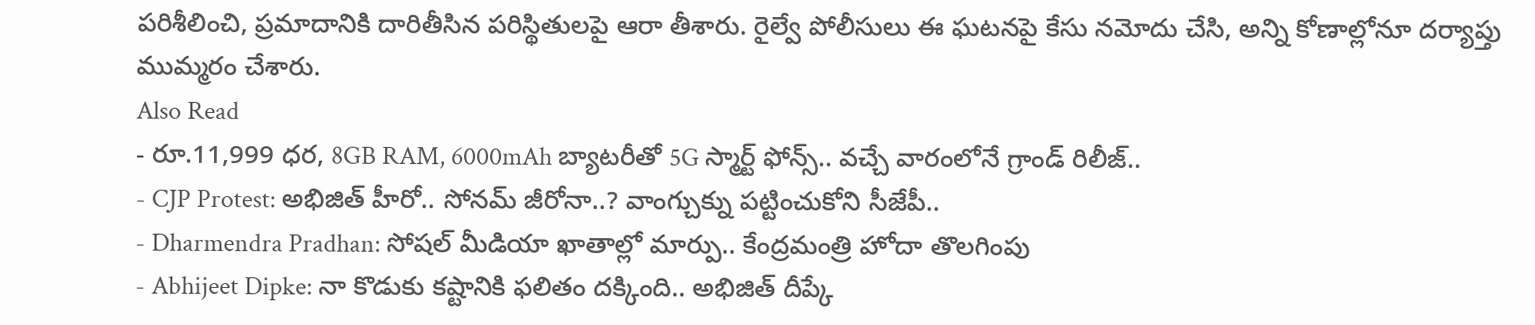పరిశీలించి, ప్రమాదానికి దారితీసిన పరిస్థితులపై ఆరా తీశారు. రైల్వే పోలీసులు ఈ ఘటనపై కేసు నమోదు చేసి, అన్ని కోణాల్లోనూ దర్యాప్తు ముమ్మరం చేశారు.
Also Read
- రూ.11,999 ధర, 8GB RAM, 6000mAh బ్యాటరీతో 5G స్మార్ట్ ఫోన్స్.. వచ్చే వారంలోనే గ్రాండ్ రిలీజ్..
- CJP Protest: అభిజిత్ హీరో.. సోనమ్ జీరోనా..? వాంగ్చుక్ను పట్టించుకోని సీజేపీ..
- Dharmendra Pradhan: సోషల్ మీడియా ఖాతాల్లో మార్పు.. కేంద్రమంత్రి హోదా తొలగింపు
- Abhijeet Dipke: నా కొడుకు కష్టానికి ఫలితం దక్కింది.. అభిజిత్ దీప్కే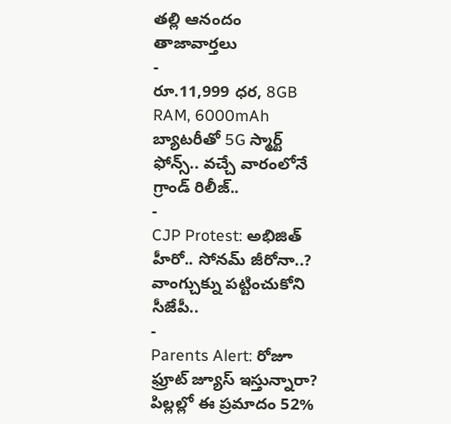తల్లి ఆనందం
తాజావార్తలు
-
రూ.11,999 ధర, 8GB RAM, 6000mAh బ్యాటరీతో 5G స్మార్ట్ ఫోన్స్.. వచ్చే వారంలోనే గ్రాండ్ రిలీజ్..
-
CJP Protest: అభిజిత్ హీరో.. సోనమ్ జీరోనా..? వాంగ్చుక్ను పట్టించుకోని సీజేపీ..
-
Parents Alert: రోజూ ఫ్రూట్ జ్యూస్ ఇస్తున్నారా? పిల్లల్లో ఈ ప్రమాదం 52%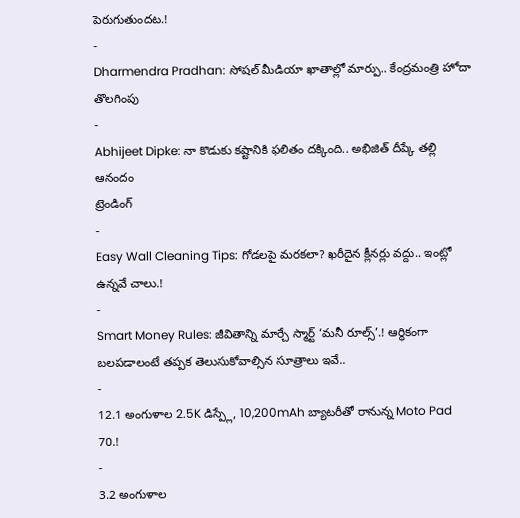పెరుగుతుందట.!
-
Dharmendra Pradhan: సోషల్ మీడియా ఖాతాల్లో మార్పు.. కేంద్రమంత్రి హోదా తొలగింపు
-
Abhijeet Dipke: నా కొడుకు కష్టానికి ఫలితం దక్కింది.. అభిజిత్ దీప్కే తల్లి ఆనందం
ట్రెండింగ్
-
Easy Wall Cleaning Tips: గోడలపై మరకలా? ఖరీదైన క్లీనర్లు వద్దు.. ఇంట్లో ఉన్నవే చాలు.!
-
Smart Money Rules: జీవితాన్ని మార్చే స్మార్ట్ ‘మనీ రూల్స్’.! ఆర్థికంగా బలపడాలంటే తప్పక తెలుసుకోవాల్సిన సూత్రాలు ఇవే..
-
12.1 అంగుళాల 2.5K డిస్ప్లే, 10,200mAh బ్యాటరీతో రానున్న Moto Pad 70.!
-
3.2 అంగుళాల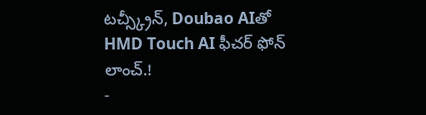టచ్స్క్రీన్, Doubao AIతో HMD Touch AI ఫీచర్ ఫోన్ లాంచ్.!
-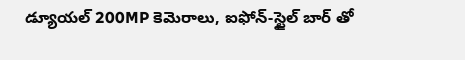డ్యూయల్ 200MP కెమెరాలు, ఐఫోన్-స్టైల్ బార్ తో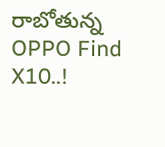రాబోతున్న OPPO Find X10..!